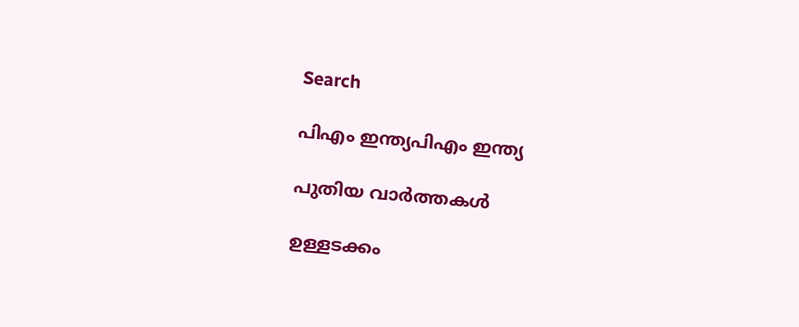Search

പിഎം ഇന്ത്യപിഎം ഇന്ത്യ

പുതിയ വാർത്തകൾ

ഉള്ളടക്കം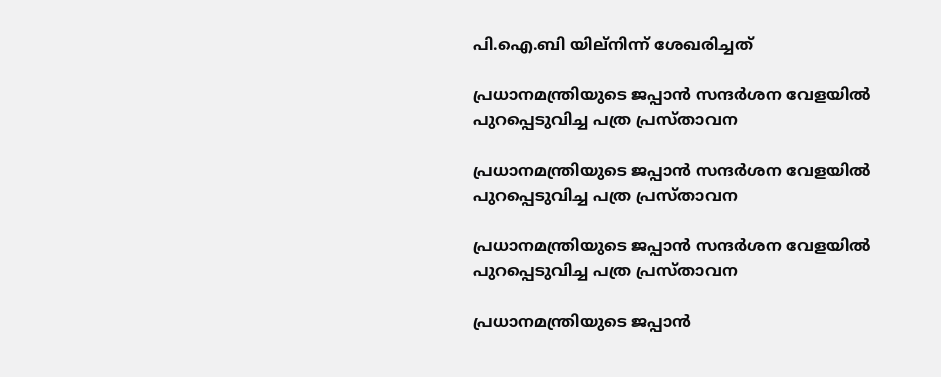പി.ഐ.ബി യില്നിന്ന് ശേഖരിച്ചത്

പ്രധാനമന്ത്രിയുടെ ജപ്പാന്‍ സന്ദര്‍ശന വേളയില്‍ പുറപ്പെടുവിച്ച പത്ര പ്രസ്താവന

പ്രധാനമന്ത്രിയുടെ ജപ്പാന്‍ സന്ദര്‍ശന വേളയില്‍ പുറപ്പെടുവിച്ച പത്ര പ്രസ്താവന

പ്രധാനമന്ത്രിയുടെ ജപ്പാന്‍ സന്ദര്‍ശന വേളയില്‍ പുറപ്പെടുവിച്ച പത്ര പ്രസ്താവന

പ്രധാനമന്ത്രിയുടെ ജപ്പാന്‍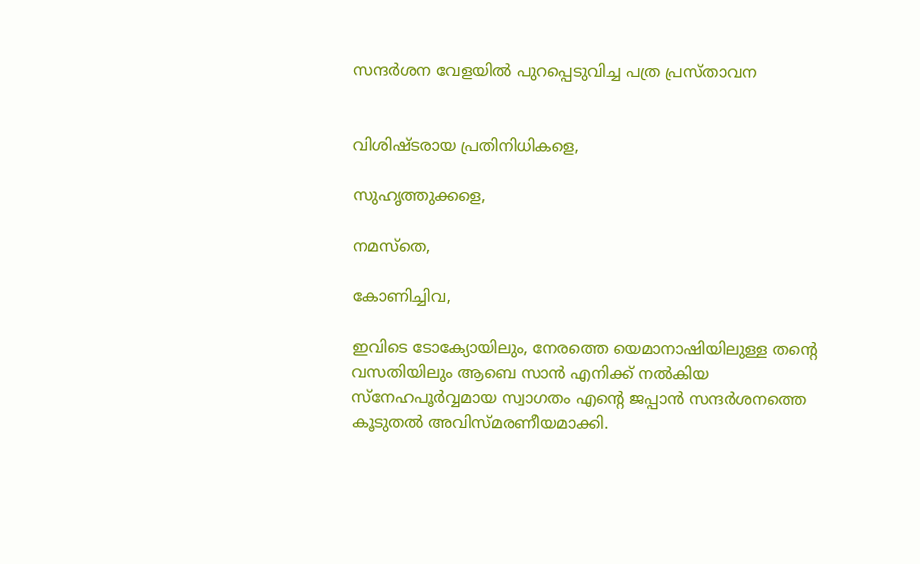സന്ദര്‍ശന വേളയില്‍ പുറപ്പെടുവിച്ച പത്ര പ്രസ്താവന


വിശിഷ്ടരായ പ്രതിനിധികളെ,

സുഹൃത്തുക്കളെ,

നമസ്‌തെ,

കോണിച്ചിവ,

ഇവിടെ ടോക്യോയിലും, നേരത്തെ യെമാനാഷിയിലുള്ള തന്റെ വസതിയിലും ആബെ സാന്‍ എനിക്ക് നല്‍കിയ സ്‌നേഹപൂര്‍വ്വമായ സ്വാഗതം എന്റെ ജപ്പാന്‍ സന്ദര്‍ശനത്തെ കൂടുതല്‍ അവിസ്മരണീയമാക്കി.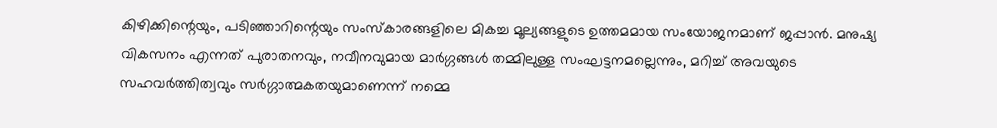കിഴിക്കിന്റെയും, പടിഞ്ഞാറിന്റെയും സംസ്‌കാരങ്ങളിലെ മികച്ച മൂല്യങ്ങളുടെ ഉത്തമമായ സംയോജനമാണ് ജപ്പാന്‍. മനുഷ്യ വികസനം എന്നത് പുരാതനവും, നവീനവുമായ മാര്‍ഗ്ഗങ്ങള്‍ തമ്മിലുള്ള സംഘട്ടനമല്ലെന്നും, മറിച്ച് അവയുടെ സഹവര്‍ത്തിത്വവും സര്‍ഗ്ഗാത്മകതയുമാണെന്ന് നമ്മെ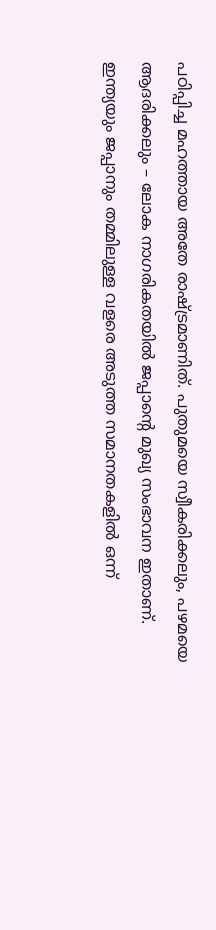പഠിപ്പിച്ച മഹത്തായ അതേ രാഷ്ട്രമാണിത്. പുതുമയെ സ്വീകരിക്കലും, പഴമയെ ആദരിക്കലും – ലോക നാഗരികതയില്‍ ജപ്പാന്റെ മുഖ്യ സംഭാവന ഇതാണ്. ഇന്ത്യയും ജപ്പാനും തമ്മിലുള്ള വളരെ അടുത്ത സമാനതകളില്‍ ഒന്ന്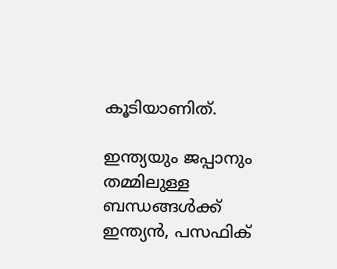കൂടിയാണിത്.

ഇന്ത്യയും ജപ്പാനും തമ്മിലുള്ള ബന്ധങ്ങള്‍ക്ക് ഇന്ത്യന്‍, പസഫിക്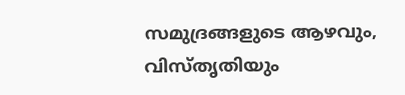സമുദ്രങ്ങളുടെ ആഴവും, വിസ്തൃതിയും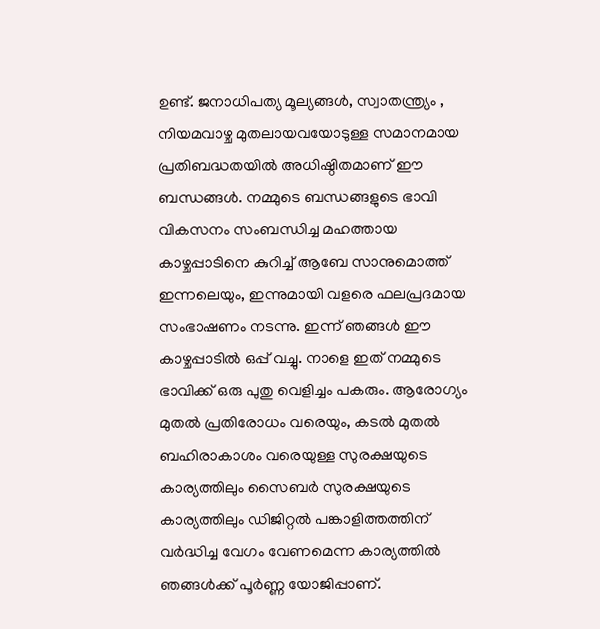ഉണ്ട്. ജനാധിപത്യ മൂല്യങ്ങള്‍, സ്വാതന്ത്ര്യം , നിയമവാഴ്ച മുതലായവയോടുള്ള സമാനമായ പ്രതിബദ്ധതയില്‍ അധിഷ്ഠിതമാണ് ഈ ബന്ധങ്ങള്‍. നമ്മുടെ ബന്ധങ്ങളുടെ ഭാവി വികസനം സംബന്ധിച്ച മഹത്തായ കാഴ്ചപ്പാടിനെ കുറിച്ച് ആബേ സാനുമൊത്ത് ഇന്നലെയും, ഇന്നുമായി വളരെ ഫലപ്രദമായ സംഭാഷണം നടന്നു. ഇന്ന് ഞങ്ങള്‍ ഈ കാഴ്ചപ്പാടില്‍ ഒപ്പ് വച്ചു. നാളെ ഇത് നമ്മുടെ ഭാവിക്ക് ഒരു പുതു വെളിച്ചം പകരും. ആരോഗ്യം മുതല്‍ പ്രതിരോധം വരെയും, കടല്‍ മുതല്‍ ബഹിരാകാശം വരെയുള്ള സുരക്ഷയുടെ കാര്യത്തിലും സൈബര്‍ സുരക്ഷയുടെ കാര്യത്തിലും ഡിജിറ്റല്‍ പങ്കാളിത്തത്തിന് വര്‍ദ്ധിച്ച വേഗം വേണമെന്ന കാര്യത്തില്‍ ഞങ്ങള്‍ക്ക് പൂര്‍ണ്ണ യോജിപ്പാണ്.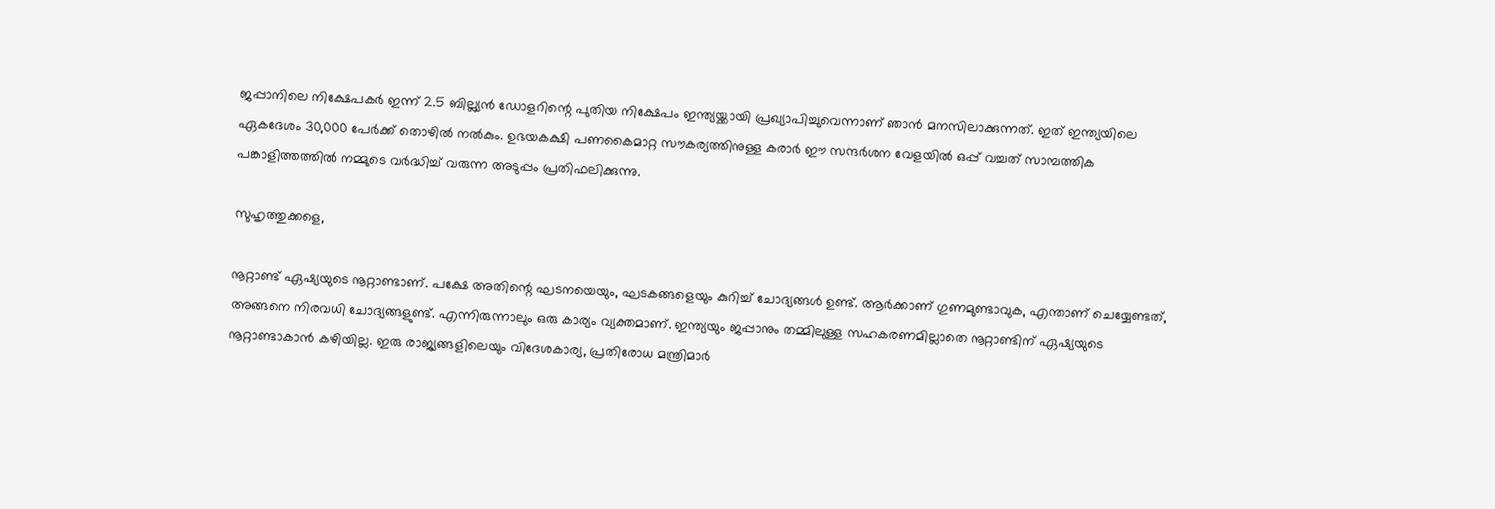ജപ്പാനിലെ നിക്ഷേപകര്‍ ഇന്ന് 2.5 ബില്ല്യന്‍ ഡോളറിന്റെ പുതിയ നിക്ഷേപം ഇന്ത്യയ്ക്കായി പ്രഖ്യാപിച്ചുവെന്നാണ് ഞാന്‍ മനസിലാക്കുന്നത്. ഇത് ഇന്ത്യയിലെ ഏകദേശം 30,000 പേര്‍ക്ക് തൊഴില്‍ നല്‍കും. ഉഭയകക്ഷി പണകൈമാറ്റ സൗകര്യത്തിനുള്ള കരാര്‍ ഈ സന്ദര്‍ശന വേളയില്‍ ഒപ്പ് വച്ചത് സാമ്പത്തിക പങ്കാളിത്തത്തില്‍ നമ്മുടെ വര്‍ദ്ധിച്ച് വരുന്ന അടുപ്പം പ്രതിഫലിക്കുന്നു.

സുഹൃത്തുക്കളെ,

നൂറ്റാണ്ട് ഏഷ്യയുടെ നൂറ്റാണ്ടാണ്. പക്ഷേ അതിന്റെ ഘടനയെയും, ഘടകങ്ങളെയും കുറിച്ച് ചോദ്യങ്ങള്‍ ഉണ്ട്. ആര്‍ക്കാണ് ഗുണമുണ്ടാവുക, എന്താണ് ചെയ്യേണ്ടത്, അങ്ങനെ നിരവധി ചോദ്യങ്ങളുണ്ട്. എന്നിരുന്നാലും ഒരു കാര്യം വ്യക്തമാണ്. ഇന്ത്യയും ജപ്പാനും തമ്മിലുള്ള സഹകരണമില്ലാതെ നൂറ്റാണ്ടിന് ഏഷ്യയുടെ നൂറ്റാണ്ടാകാന്‍ കഴിയില്ല. ഇരു രാജ്യങ്ങളിലെയും വിദേശകാര്യ, പ്രതിരോധ മന്ത്രിമാര്‍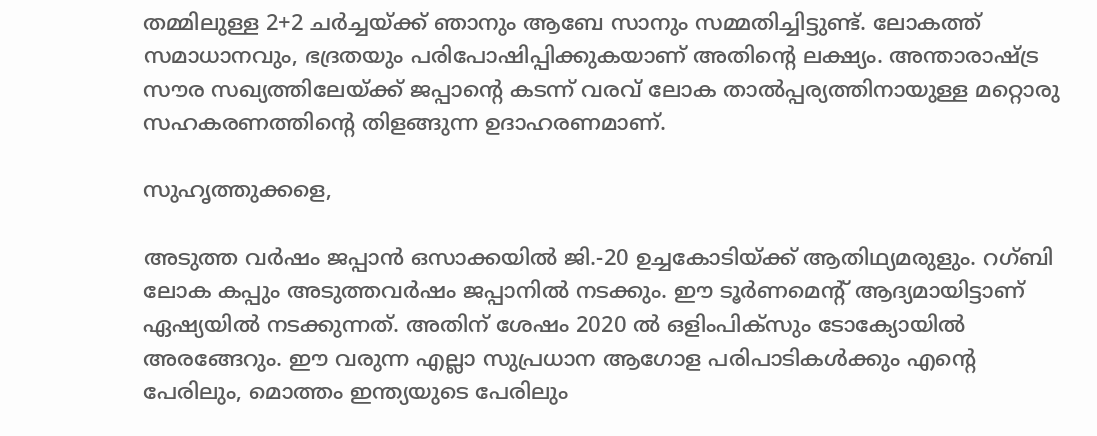തമ്മിലുള്ള 2+2 ചര്‍ച്ചയ്ക്ക് ഞാനും ആബേ സാനും സമ്മതിച്ചിട്ടുണ്ട്. ലോകത്ത് സമാധാനവും, ഭദ്രതയും പരിപോഷിപ്പിക്കുകയാണ് അതിന്റെ ലക്ഷ്യം. അന്താരാഷ്ട്ര സൗര സഖ്യത്തിലേയ്ക്ക് ജപ്പാന്റെ കടന്ന് വരവ് ലോക താല്‍പ്പര്യത്തിനായുള്ള മറ്റൊരു സഹകരണത്തിന്റെ തിളങ്ങുന്ന ഉദാഹരണമാണ്.

സുഹൃത്തുക്കളെ,

അടുത്ത വര്‍ഷം ജപ്പാന്‍ ഒസാക്കയില്‍ ജി.-20 ഉച്ചകോടിയ്ക്ക് ആതിഥ്യമരുളും. റഗ്ബി ലോക കപ്പും അടുത്തവര്‍ഷം ജപ്പാനില്‍ നടക്കും. ഈ ടൂര്‍ണമെന്റ് ആദ്യമായിട്ടാണ് ഏഷ്യയില്‍ നടക്കുന്നത്. അതിന് ശേഷം 2020 ല്‍ ഒളിംപിക്‌സും ടോക്യോയില്‍ അരങ്ങേറും. ഈ വരുന്ന എല്ലാ സുപ്രധാന ആഗോള പരിപാടികള്‍ക്കും എന്റെ പേരിലും, മൊത്തം ഇന്ത്യയുടെ പേരിലും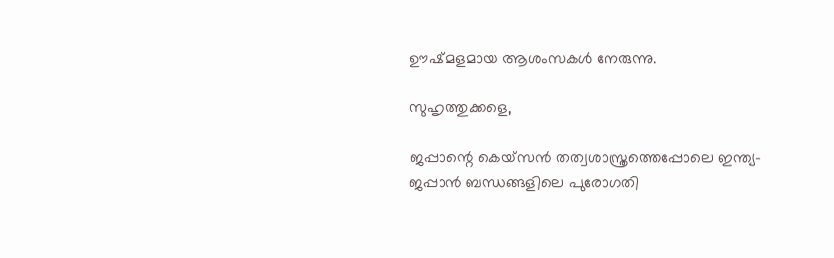ഊഷ്മളമായ ആശംസകള്‍ നേരുന്നു.

സുഹൃത്തുക്കളെ,

ജപ്പാന്റെ കെയ്‌സന്‍ തത്വശാസ്ത്രത്തെപ്പോലെ ഇന്ത്യ-ജപ്പാന്‍ ബന്ധങ്ങളിലെ പുരോഗതി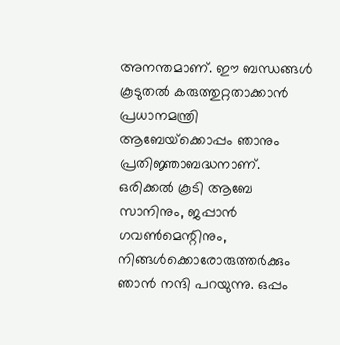അനന്തമാണ്. ഈ ബന്ധങ്ങള്‍ കൂടുതല്‍ കരുത്തുറ്റതാക്കാന്‍ പ്രധാനമന്ത്രി ആബേയ്‌ക്കൊപ്പം ഞാനും പ്രതിജ്ഞാബദ്ധനാണ്. ഒരിക്കല്‍ കൂടി ആബേ സാനിനും, ജപ്പാന്‍ ഗവണ്‍മെന്റിനും, നിങ്ങള്‍ക്കൊരോരുത്തര്‍ക്കും ഞാന്‍ നന്ദി പറയുന്നു. ഒപ്പം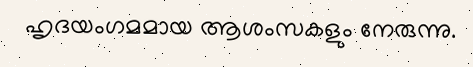ഹൃദയംഗമമായ ആശംസകളും നേരുന്നു.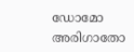ഡോമോ അരിഗാതോ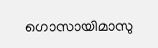ഗൊസായിമാസു